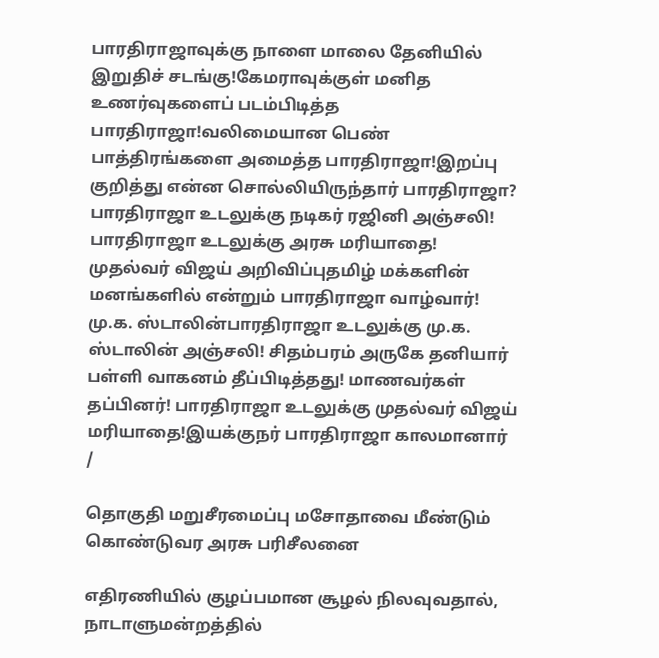பாரதிராஜாவுக்கு நாளை மாலை தேனியில் இறுதிச் சடங்கு!கேமராவுக்குள் மனித உணர்வுகளைப் படம்பிடித்த பாரதிராஜா!வலிமையான பெண் பாத்திரங்களை அமைத்த பாரதிராஜா!இறப்பு குறித்து என்ன சொல்லியிருந்தார் பாரதிராஜா? பாரதிராஜா உடலுக்கு நடிகர் ரஜினி அஞ்சலி! பாரதிராஜா உடலுக்கு அரசு மரியாதை! முதல்வர் விஜய் அறிவிப்புதமிழ் மக்களின் மனங்களில் என்றும் பாரதிராஜா வாழ்வார்! மு.க. ஸ்டாலின்பாரதிராஜா உடலுக்கு மு.க. ஸ்டாலின் அஞ்சலி! சிதம்பரம் அருகே தனியார் பள்ளி வாகனம் தீப்பிடித்தது! மாணவர்கள் தப்பினர்! பாரதிராஜா உடலுக்கு முதல்வர் விஜய் மரியாதை!இயக்குநர் பாரதிராஜா காலமானார்
/

தொகுதி மறுசீரமைப்பு மசோதாவை மீண்டும் கொண்டுவர அரசு பரிசீலனை

எதிரணியில் குழப்பமான சூழல் நிலவுவதால், நாடாளுமன்றத்தில்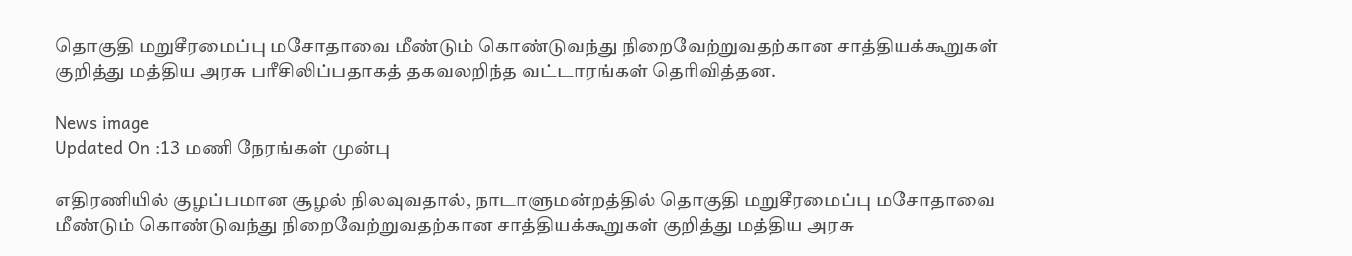தொகுதி மறுசீரமைப்பு மசோதாவை மீண்டும் கொண்டுவந்து நிறைவேற்றுவதற்கான சாத்தியக்கூறுகள் குறித்து மத்திய அரசு பரீசிலிப்பதாகத் தகவலறிந்த வட்டாரங்கள் தெரிவித்தன.

News image
Updated On :13 மணி நேரங்கள் முன்பு

எதிரணியில் குழப்பமான சூழல் நிலவுவதால், நாடாளுமன்றத்தில் தொகுதி மறுசீரமைப்பு மசோதாவை மீண்டும் கொண்டுவந்து நிறைவேற்றுவதற்கான சாத்தியக்கூறுகள் குறித்து மத்திய அரசு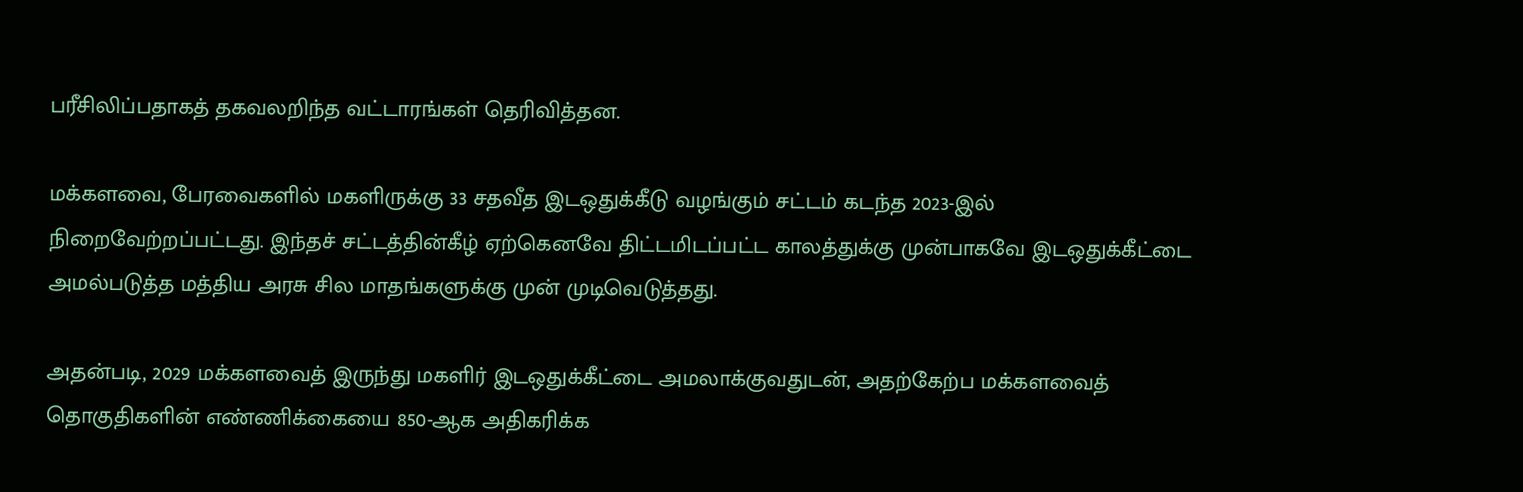பரீசிலிப்பதாகத் தகவலறிந்த வட்டாரங்கள் தெரிவித்தன.

மக்களவை, பேரவைகளில் மகளிருக்கு 33 சதவீத இடஒதுக்கீடு வழங்கும் சட்டம் கடந்த 2023-இல் நிறைவேற்றப்பட்டது. இந்தச் சட்டத்தின்கீழ் ஏற்கெனவே திட்டமிடப்பட்ட காலத்துக்கு முன்பாகவே இடஒதுக்கீட்டை அமல்படுத்த மத்திய அரசு சில மாதங்களுக்கு முன் முடிவெடுத்தது.

அதன்படி, 2029 மக்களவைத் இருந்து மகளிர் இடஒதுக்கீட்டை அமலாக்குவதுடன், அதற்கேற்ப மக்களவைத் தொகுதிகளின் எண்ணிக்கையை 850-ஆக அதிகரிக்க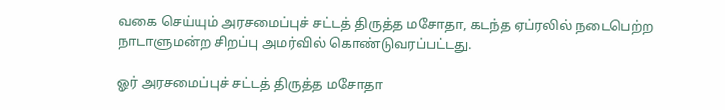வகை செய்யும் அரசமைப்புச் சட்டத் திருத்த மசோதா, கடந்த ஏப்ரலில் நடைபெற்ற நாடாளுமன்ற சிறப்பு அமர்வில் கொண்டுவரப்பட்டது.

ஓர் அரசமைப்புச் சட்டத் திருத்த மசோதா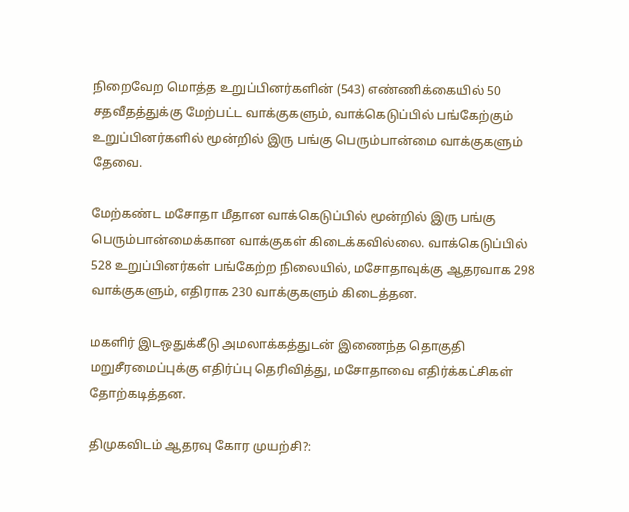நிறைவேற மொத்த உறுப்பினர்களின் (543) எண்ணிக்கையில் 50 சதவீதத்துக்கு மேற்பட்ட வாக்குகளும், வாக்கெடுப்பில் பங்கேற்கும் உறுப்பினர்களில் மூன்றில் இரு பங்கு பெரும்பான்மை வாக்குகளும் தேவை.

மேற்கண்ட மசோதா மீதான வாக்கெடுப்பில் மூன்றில் இரு பங்கு பெரும்பான்மைக்கான வாக்குகள் கிடைக்கவில்லை. வாக்கெடுப்பில் 528 உறுப்பினர்கள் பங்கேற்ற நிலையில், மசோதாவுக்கு ஆதரவாக 298 வாக்குகளும், எதிராக 230 வாக்குகளும் கிடைத்தன.

மகளிர் இடஒதுக்கீடு அமலாக்கத்துடன் இணைந்த தொகுதி மறுசீரமைப்புக்கு எதிர்ப்பு தெரிவித்து, மசோதாவை எதிர்க்கட்சிகள் தோற்கடித்தன.

திமுகவிடம் ஆதரவு கோர முயற்சி?: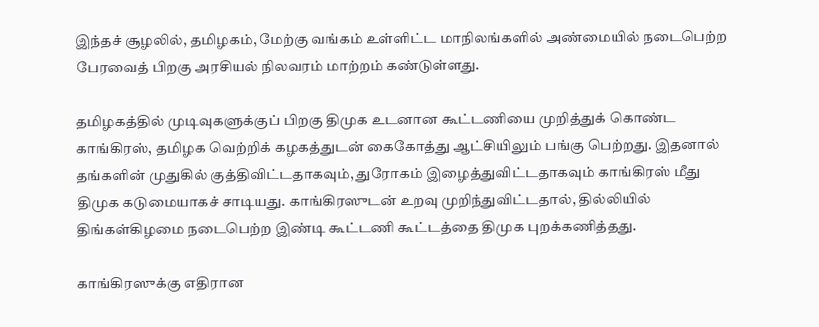இந்தச் சூழலில், தமிழகம், மேற்கு வங்கம் உள்ளிட்ட மாநிலங்களில் அண்மையில் நடைபெற்ற பேரவைத் பிறகு அரசியல் நிலவரம் மாற்றம் கண்டுள்ளது.

தமிழகத்தில் முடிவுகளுக்குப் பிறகு திமுக உடனான கூட்டணியை முறித்துக் கொண்ட காங்கிரஸ், தமிழக வெற்றிக் கழகத்துடன் கைகோத்து ஆட்சியிலும் பங்கு பெற்றது. இதனால் தங்களின் முதுகில் குத்திவிட்டதாகவும், துரோகம் இழைத்துவிட்டதாகவும் காங்கிரஸ் மீது திமுக கடுமையாகச் சாடியது. காங்கிரஸுடன் உறவு முறிந்துவிட்டதால், தில்லியில் திங்கள்கிழமை நடைபெற்ற இண்டி கூட்டணி கூட்டத்தை திமுக புறக்கணித்தது.

காங்கிரஸுக்கு எதிரான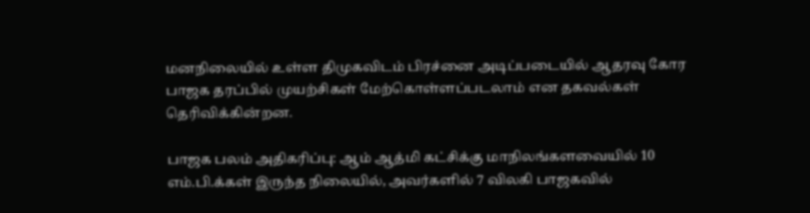மனநிலையில் உள்ள திமுகவிடம் பிரச்னை அடிப்படையில் ஆதரவு கோர பாஜக தரப்பில் முயற்சிகள் மேற்கொள்ளப்படலாம் என தகவல்கள் தெரிவிக்கின்றன.

பாஜக பலம் அதிகரிப்பு: ஆம் ஆத்மி கட்சிக்கு மாநிலங்களவையில் 10 எம்.பி.க்கள் இருந்த நிலையில், அவர்களில் 7 விலகி பாஜகவில்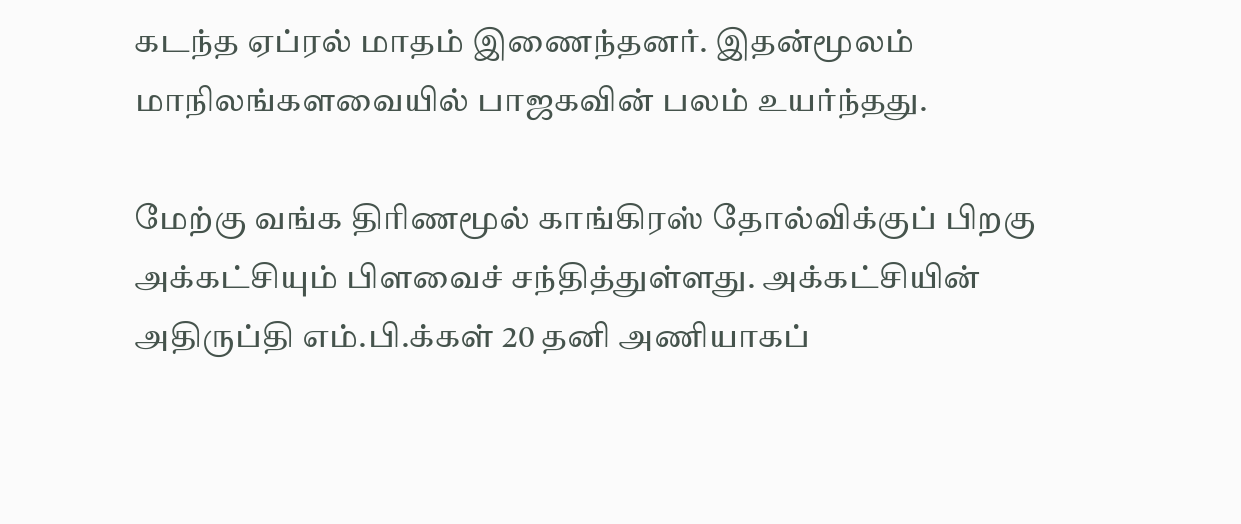கடந்த ஏப்ரல் மாதம் இணைந்தனர். இதன்மூலம் மாநிலங்களவையில் பாஜகவின் பலம் உயர்ந்தது.

மேற்கு வங்க திரிணமூல் காங்கிரஸ் தோல்விக்குப் பிறகு அக்கட்சியும் பிளவைச் சந்தித்துள்ளது. அக்கட்சியின் அதிருப்தி எம்.பி.க்கள் 20 தனி அணியாகப்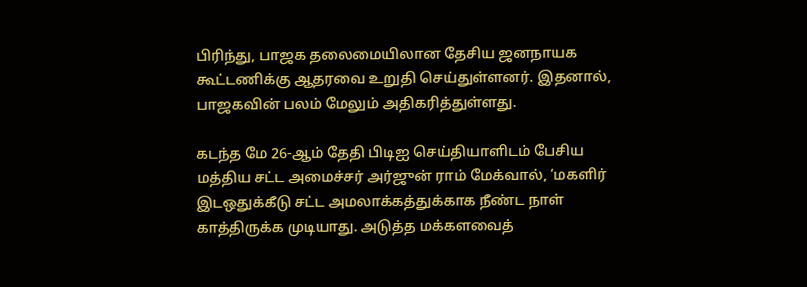பிரிந்து, பாஜக தலைமையிலான தேசிய ஜனநாயக கூட்டணிக்கு ஆதரவை உறுதி செய்துள்ளனர். இதனால், பாஜகவின் பலம் மேலும் அதிகரித்துள்ளது.

கடந்த மே 26-ஆம் தேதி பிடிஐ செய்தியாளிடம் பேசிய மத்திய சட்ட அமைச்சர் அர்ஜுன் ராம் மேக்வால், ‘மகளிர் இடஒதுக்கீடு சட்ட அமலாக்கத்துக்காக நீண்ட நாள் காத்திருக்க முடியாது. அடுத்த மக்களவைத்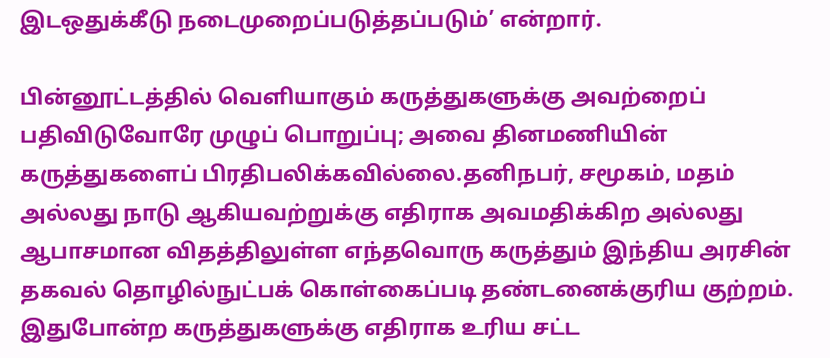இடஒதுக்கீடு நடைமுறைப்படுத்தப்படும்’ என்றார்.

பின்னூட்டத்தில் வெளியாகும் கருத்துகளுக்கு அவற்றைப் பதிவிடுவோரே முழுப் பொறுப்பு; அவை தினமணியின் கருத்துகளைப் பிரதிபலிக்கவில்லை.தனிநபர், சமூகம், மதம் அல்லது நாடு ஆகியவற்றுக்கு எதிராக அவமதிக்கிற அல்லது ஆபாசமான விதத்திலுள்ள எந்தவொரு கருத்தும் இந்திய அரசின் தகவல் தொழில்நுட்பக் கொள்கைப்படி தண்டனைக்குரிய குற்றம். இதுபோன்ற கருத்துகளுக்கு எதிராக உரிய சட்ட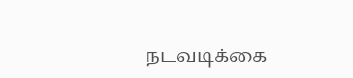நடவடிக்கை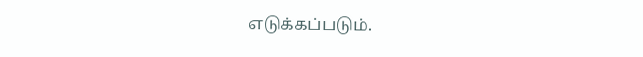எடுக்கப்படும்.